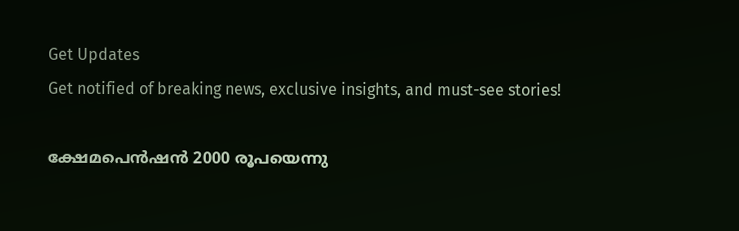Get Updates
Get notified of breaking news, exclusive insights, and must-see stories!

ക്ഷേമപെന്‍ഷന്‍ 2000 രൂപയെന്നു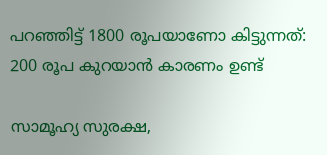പറഞ്ഞിട്ട് 1800 രൂപയാണോ കിട്ടുന്നത്: 200 രൂപ കുറയാന്‍ കാരണം ഉണ്ട്

സാമൂഹ്യ സുരക്ഷ,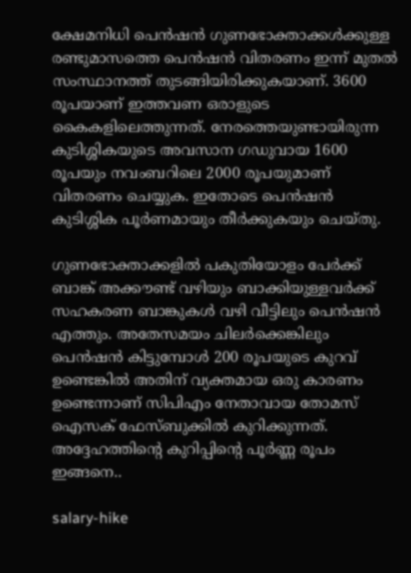ക്ഷേമനിധി പെൻഷൻ ഗുണഭോക്താക്കൾക്കുള്ള രണ്ടുമാസത്തെ പെൻഷൻ വിതരണം ഇന്ന് മുതല്‍ സംസ്ഥാനത്ത് തുടങ്ങിയിരിക്കുകയാണ്. 3600 രൂപയാണ്‌ ഇത്തവണ ഒരാളുടെ കൈകളിലെത്തുന്നത്. നേരത്തെയുണ്ടായിരുന്ന കുടിശ്ശികയുടെ അവസാന ഗഡുവായ 1600 രൂപയും നവംബറിലെ 2000 രൂപയുമാണ്‌ വിതരണം ചെയ്യുക. ഇതോടെ പെൻഷൻ കുടിശ്ശിക പൂർണമായും തീർക്കുകയും ചെയ്തു.

ഗുണഭോക്താക്കളിൽ പകുതിയോളം പേർക്ക് ബാങ്ക് അക്കൗണ്ട് വഴിയും ബാക്കിയുള്ളവർക്ക് സഹകരണ ബാങ്കുകള്‍ വഴി വീട്ടിലും പെൻഷൻ എത്തും. അതേസമയം ചിലർക്കെങ്കിലും പെന്‍ഷന്‍ കിട്ടുമ്പോള്‍ 200 രൂപയുടെ കുറവ് ഉണ്ടെങ്കില്‍ അതിന് വ്യക്തമായ ഒരു കാരണം ഉണ്ടെന്നാണ് സിപിഎം നേതാവായ തോമസ് ഐസക് ഫേസ്ബുക്കില്‍ കുറിക്കുന്നത്. അദ്ദേഹത്തിന്‍റെ കുറിപ്പിന്‍റെ പൂർണ്ണ രൂപം ഇങ്ങനെ..

salary-hike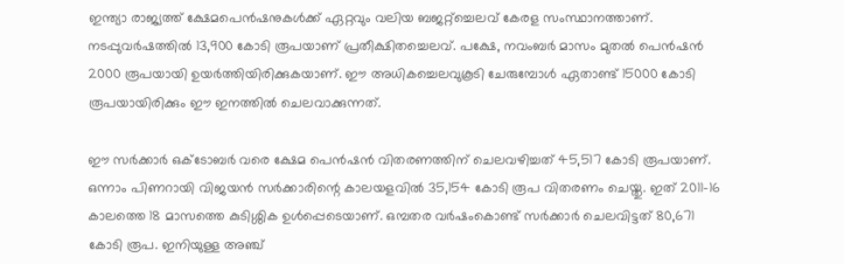ഇന്ത്യാ രാജ്യത്ത് ക്ഷേമപെൻഷനുകൾക്ക് ഏറ്റവും വലിയ ബജറ്റ്ച്ചെലവ് കേരള സംസ്ഥാനത്താണ്. നടപ്പുവർഷത്തിൽ 13,900 കോടി രൂപയാണ് പ്രതീക്ഷിതച്ചെലവ്. പക്ഷേ, നവംബർ മാസം മുതൽ പെൻഷൻ 2000 രൂപയായി ഉയർത്തിയിരിക്കുകയാണ്. ഈ അധികച്ചെലവുകൂടി ചേരുമ്പോൾ ഏതാണ്ട് 15000 കോടി രൂപയായിരിക്കും ഈ ഇനത്തിൽ ചെലവാക്കുന്നത്.

ഈ സർക്കാർ ഒക്ടോബർ വരെ ക്ഷേമ പെൻഷൻ വിതരണത്തിന് ചെലവഴിച്ചത് 45,517 കോടി രൂപയാണ്. ഒന്നാം പിണറായി വിജയൻ സർക്കാരിന്റെ കാലയളവിൽ 35,154 കോടി രൂപ വിതരണം ചെയ്തു. ഇത് 2011-16 കാലത്തെ 18 മാസത്തെ കുടിശ്ശിക ഉൾപ്പെടെയാണ്. ഒമ്പതര വർഷംകൊണ്ട് സർക്കാർ ചെലവിട്ടത് 80,671 കോടി രൂപ. ഇനിയുള്ള അഞ്ച്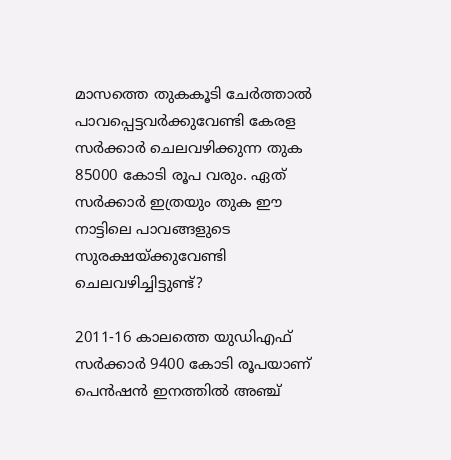മാസത്തെ തുകകൂടി ചേർത്താൽ പാവപ്പെട്ടവർക്കുവേണ്ടി കേരള സർക്കാർ ചെലവഴിക്കുന്ന തുക 85000 കോടി രൂപ വരും. ഏത് സർക്കാർ ഇത്രയും തുക ഈ നാട്ടിലെ പാവങ്ങളുടെ സുരക്ഷയ്ക്കുവേണ്ടി ചെലവഴിച്ചിട്ടുണ്ട്?

2011-16 കാലത്തെ യുഡിഎഫ് സർക്കാർ 9400 കോടി രൂപയാണ് പെൻഷൻ ഇനത്തിൽ അഞ്ച്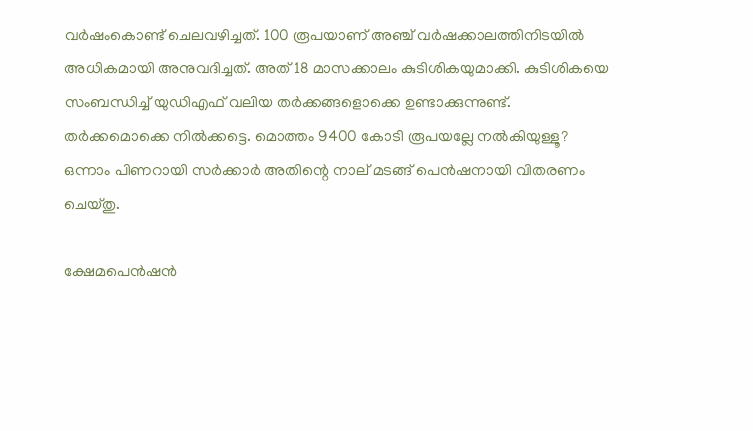വർഷംകൊണ്ട് ചെലവഴിച്ചത്. 100 രൂപയാണ് അഞ്ച് വർഷക്കാലത്തിനിടയിൽ അധികമായി അനുവദിച്ചത്. അത് 18 മാസക്കാലം കുടിശികയുമാക്കി. കുടിശികയെ സംബന്ധിച്ച് യുഡിഎഫ് വലിയ തർക്കങ്ങളൊക്കെ ഉണ്ടാക്കുന്നുണ്ട്. തർക്കമൊക്കെ നിൽക്കട്ടെ. മൊത്തം 9400 കോടി രൂപയല്ലേ നൽകിയുള്ളൂ? ഒന്നാം പിണറായി സർക്കാർ അതിന്റെ നാല് മടങ്ങ് പെൻഷനായി വിതരണം ചെയ്തു.

ക്ഷേമപെൻഷൻ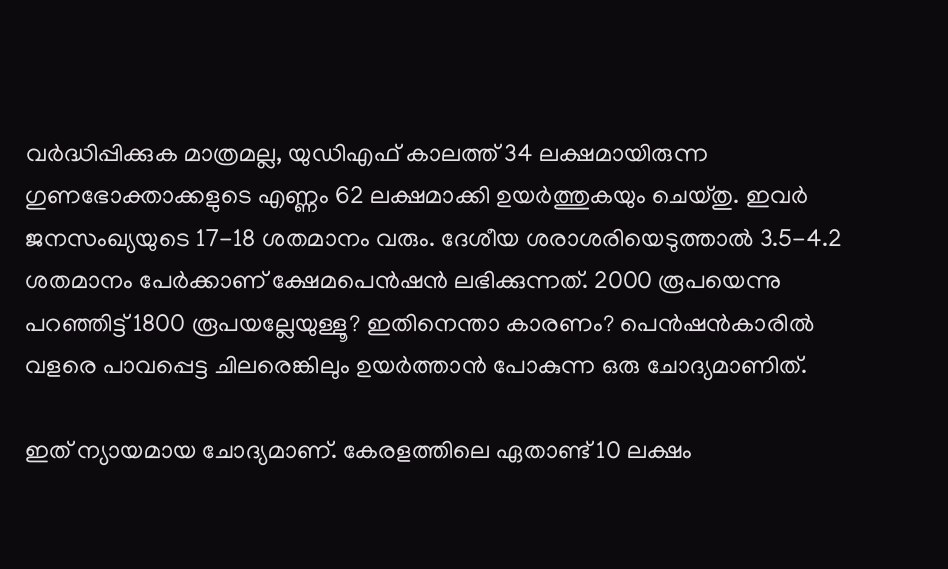വർദ്ധിപ്പിക്കുക മാത്രമല്ല, യുഡിഎഫ് കാലത്ത് 34 ലക്ഷമായിരുന്ന ഗുണഭോക്താക്കളുടെ എണ്ണം 62 ലക്ഷമാക്കി ഉയർത്തുകയും ചെയ്തു. ഇവർ ജനസംഖ്യയുടെ 17-18 ശതമാനം വരും. ദേശീയ ശരാശരിയെടുത്താൽ 3.5-4.2 ശതമാനം പേർക്കാണ് ക്ഷേമപെൻഷൻ ലഭിക്കുന്നത്. 2000 രൂപയെന്നു പറഞ്ഞിട്ട് 1800 രൂപയല്ലേയുള്ളൂ? ഇതിനെന്താ കാരണം? പെൻഷൻകാരിൽ വളരെ പാവപ്പെട്ട ചിലരെങ്കിലും ഉയർത്താൻ പോകുന്ന ഒരു ചോദ്യമാണിത്.

ഇത് ന്യായമായ ചോദ്യമാണ്. കേരളത്തിലെ ഏതാണ്ട് 10 ലക്ഷം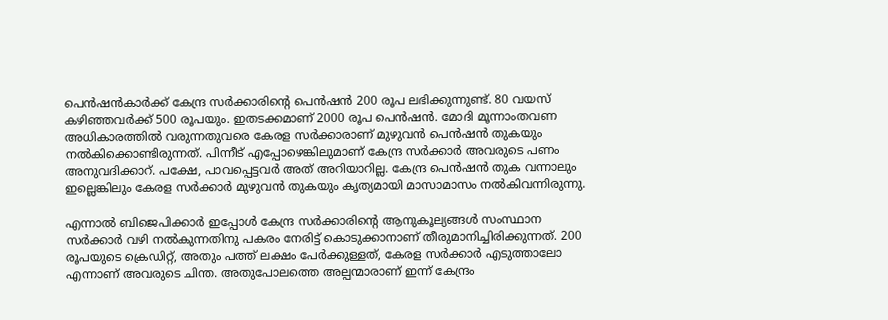പെൻഷൻകാർക്ക് കേന്ദ്ര സർക്കാരിന്റെ പെൻഷൻ 200 രൂപ ലഭിക്കുന്നുണ്ട്. 80 വയസ് കഴിഞ്ഞവർക്ക് 500 രൂപയും. ഇതടക്കമാണ് 2000 രൂപ പെൻഷൻ. മോദി മൂന്നാംതവണ അധികാരത്തിൽ വരുന്നതുവരെ കേരള സർക്കാരാണ് മുഴുവൻ പെൻഷൻ തുകയും നൽകിക്കൊണ്ടിരുന്നത്. പിന്നീട് എപ്പോഴെങ്കിലുമാണ് കേന്ദ്ര സർക്കാർ അവരുടെ പണം അനുവദിക്കാറ്. പക്ഷേ, പാവപ്പെട്ടവർ അത് അറിയാറില്ല. കേന്ദ്ര പെൻഷൻ തുക വന്നാലും ഇല്ലെങ്കിലും കേരള സർക്കാർ മുഴുവൻ തുകയും കൃത്യമായി മാസാമാസം നൽകിവന്നിരുന്നു.

എന്നാൽ ബിജെപിക്കാർ ഇപ്പോൾ കേന്ദ്ര സർക്കാരിന്റെ ആനുകൂല്യങ്ങൾ സംസ്ഥാന സർക്കാർ വഴി നൽകുന്നതിനു പകരം നേരിട്ട് കൊടുക്കാനാണ് തീരുമാനിച്ചിരിക്കുന്നത്. 200 രൂപയുടെ ക്രെഡിറ്റ്, അതും പത്ത് ലക്ഷം പേർക്കുള്ളത്, കേരള സർക്കാർ എടുത്താലോ എന്നാണ് അവരുടെ ചിന്ത. അതുപോലത്തെ അല്പന്മാരാണ് ഇന്ന് കേന്ദ്രം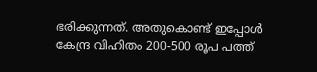ഭരിക്കുന്നത്. അതുകൊണ്ട് ഇപ്പോൾ കേന്ദ്ര വിഹിതം 200-500 രൂപ പത്ത്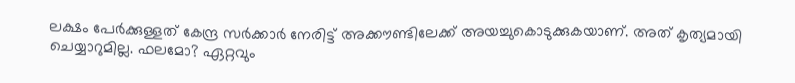ലക്ഷം പേർക്കുള്ളത് കേന്ദ്ര സർക്കാർ നേരിട്ട് അക്കൗണ്ടിലേക്ക് അയച്ചുകൊടുക്കുകയാണ്. അത് കൃത്യമായി ചെയ്യാറുമില്ല. ഫലമോ? ഏറ്റവും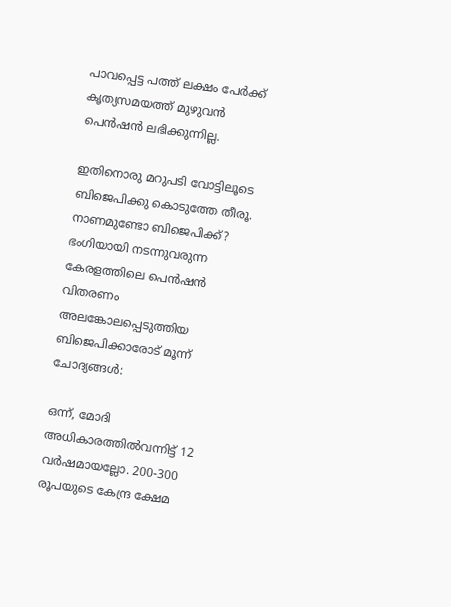പാവപ്പെട്ട പത്ത് ലക്ഷം പേർക്ക് കൃത്യസമയത്ത് മുഴുവൻ പെൻഷൻ ലഭിക്കുന്നില്ല.

ഇതിനൊരു മറുപടി വോട്ടിലൂടെ ബിജെപിക്കു കൊടുത്തേ തീരൂ. നാണമുണ്ടോ ബിജെപിക്ക്? ഭംഗിയായി നടന്നുവരുന്ന കേരളത്തിലെ പെൻഷൻ വിതരണം അലങ്കോലപ്പെടുത്തിയ ബിജെപിക്കാരോട് മൂന്ന് ചോദ്യങ്ങൾ:

ഒന്ന്, മോദി അധികാരത്തിൽവന്നിട്ട് 12 വർഷമായല്ലോ. 200-300 രൂപയുടെ കേന്ദ്ര ക്ഷേമ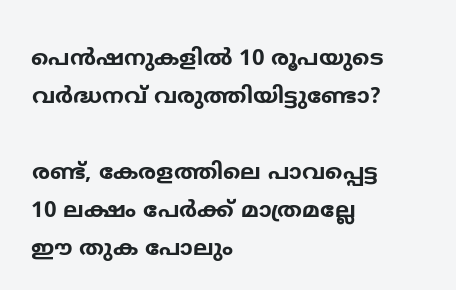പെൻഷനുകളിൽ 10 രൂപയുടെ വർദ്ധനവ് വരുത്തിയിട്ടുണ്ടോ?

രണ്ട്, കേരളത്തിലെ പാവപ്പെട്ട 10 ലക്ഷം പേർക്ക് മാത്രമല്ലേ ഈ തുക പോലും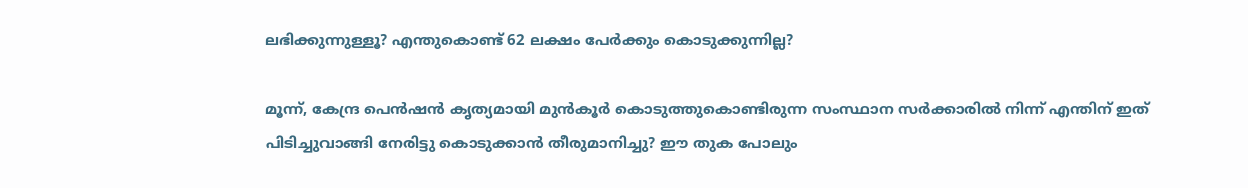ലഭിക്കുന്നുള്ളൂ? എന്തുകൊണ്ട് 62 ലക്ഷം പേർക്കും കൊടുക്കുന്നില്ല?

മൂന്ന്, കേന്ദ്ര പെൻഷൻ കൃത്യമായി മുൻകൂർ കൊടുത്തുകൊണ്ടിരുന്ന സംസ്ഥാന സർക്കാരിൽ നിന്ന് എന്തിന് ഇത് പിടിച്ചുവാങ്ങി നേരിട്ടു കൊടുക്കാൻ തീരുമാനിച്ചു? ഈ തുക പോലും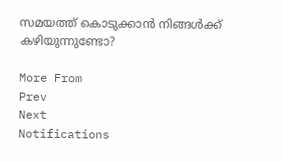സമയത്ത് കൊടുക്കാൻ നിങ്ങൾക്ക് കഴിയുന്നുണ്ടോ?

More From
Prev
Next
Notifications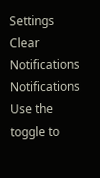Settings
Clear Notifications
Notifications
Use the toggle to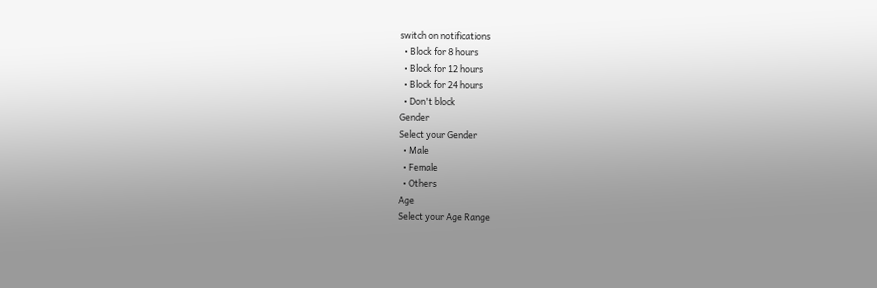switch on notifications
  • Block for 8 hours
  • Block for 12 hours
  • Block for 24 hours
  • Don't block
Gender
Select your Gender
  • Male
  • Female
  • Others
Age
Select your Age Range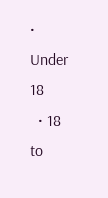• Under 18
  • 18 to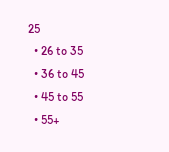25
  • 26 to 35
  • 36 to 45
  • 45 to 55
  • 55+